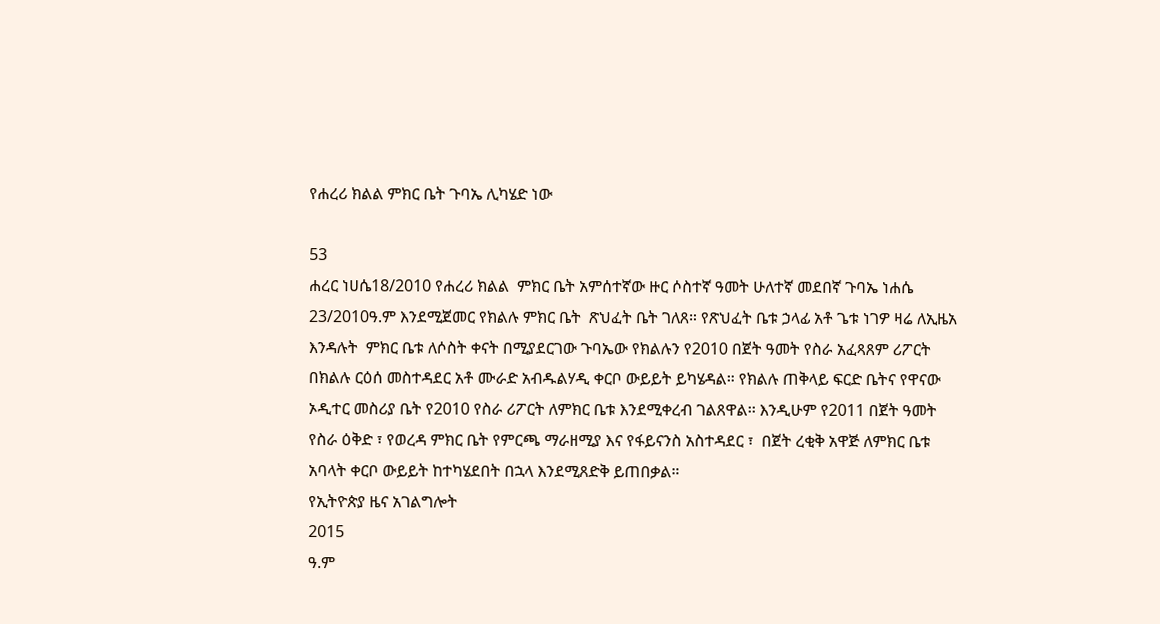የሐረሪ ክልል ምክር ቤት ጉባኤ ሊካሄድ ነው

53
ሐረር ነሀሴ18/2010 የሐረሪ ክልል  ምክር ቤት አምሰተኛው ዙር ሶስተኛ ዓመት ሁለተኛ መደበኛ ጉባኤ ነሐሴ 23/2010ዓ.ም እንደሚጀመር የክልሉ ምክር ቤት  ጽህፈት ቤት ገለጸ። የጽህፈት ቤቱ ኃላፊ አቶ ጌቱ ነገዎ ዛሬ ለኢዜአ እንዳሉት  ምክር ቤቱ ለሶስት ቀናት በሚያደርገው ጉባኤው የክልሉን የ2010 በጀት ዓመት የስራ አፈጻጸም ሪፖርት በክልሉ ርዕሰ መስተዳደር አቶ ሙራድ አብዱልሃዲ ቀርቦ ውይይት ይካሄዳል። የክልሉ ጠቅላይ ፍርድ ቤትና የዋናው ኦዲተር መስሪያ ቤት የ2010 የስራ ሪፖርት ለምክር ቤቱ እንደሚቀረብ ገልጸዋል፡፡ እንዲሁም የ2011 በጀት ዓመት የስራ ዕቅድ ፣ የወረዳ ምክር ቤት የምርጫ ማራዘሚያ እና የፋይናንስ አስተዳደር ፣  በጀት ረቂቅ አዋጅ ለምክር ቤቱ አባላት ቀርቦ ውይይት ከተካሄደበት በኋላ እንደሚጸድቅ ይጠበቃል።
የኢትዮጵያ ዜና አገልግሎት
2015
ዓ.ም